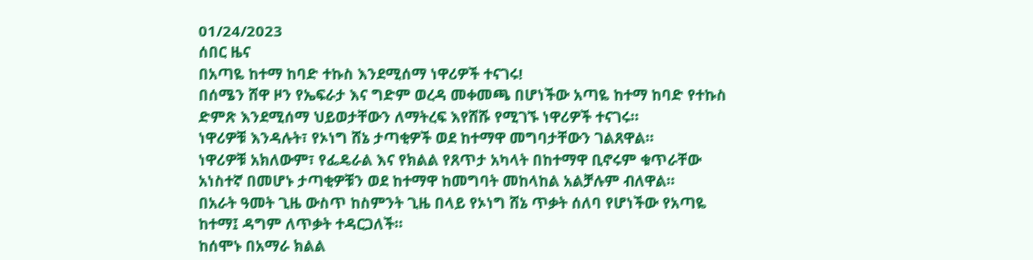01/24/2023
ሰበር ዜና
በአጣዬ ከተማ ከባድ ተኩስ እንደሚሰማ ነዋሪዎች ተናገሩ!
በሰሜን ሸዋ ዞን የኤፍራታ እና ግድም ወረዳ መቀመጫ በሆነችው አጣዬ ከተማ ከባድ የተኩስ ድምጽ እንደሚሰማ ህይወታቸውን ለማትረፍ እየሸሹ የሚገኙ ነዋሪዎች ተናገሩ።
ነዋሪዎቹ እንዳሉት፣ የኦነግ ሸኔ ታጣቂዎች ወደ ከተማዋ መግባታቸውን ገልጸዋል።
ነዋሪዎቹ አክለውም፣ የፌዴራል እና የክልል የጸጥታ አካላት በከተማዋ ቢኖሩም ቁጥራቸው አነስተኛ በመሆኑ ታጣቂዎቹን ወደ ከተማዋ ከመግባት መከላከል አልቻሉም ብለዋል።
በአራት ዓመት ጊዜ ውስጥ ከስምንት ጊዜ በላይ የኦነግ ሸኔ ጥቃት ሰለባ የሆነችው የአጣዬ ከተማ፤ ዳግም ለጥቃት ተዳርጋለች።
ከሰሞኑ በአማራ ክልል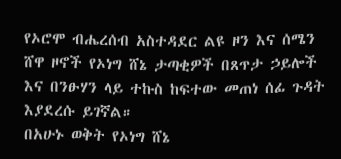የኦሮሞ ብሔረሰብ አስተዳደር ልዩ ዞን እና ሰሜን ሸዋ ዞኖች የኦነግ ሸኔ ታጣቂዎች በጸጥታ ኃይሎች እና በንፁሃን ላይ ተኩስ ከፍተው መጠነ ሰፊ ጉዳት እያደረሱ ይገኛል።
በአሁኑ ወቅት የኦነግ ሸኔ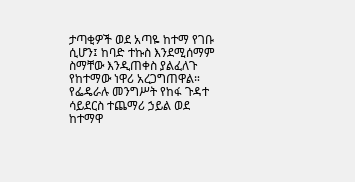ታጣቂዎች ወደ አጣዬ ከተማ የገቡ ሲሆን፤ ከባድ ተኩስ እንደሚሰማም ስማቸው እንዲጠቀስ ያልፈለጉ የከተማው ነዋሪ አረጋግጠዋል።
የፌዴራሉ መንግሥት የከፋ ጉዳተ ሳይደርስ ተጨማሪ ኃይል ወደ ከተማዋ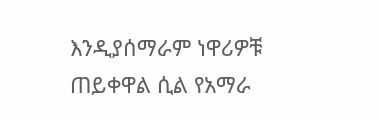እንዲያሰማራም ነዋሪዎቹ ጠይቀዋል ሲል የአማራ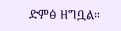ድምፅ ዘግቧል።